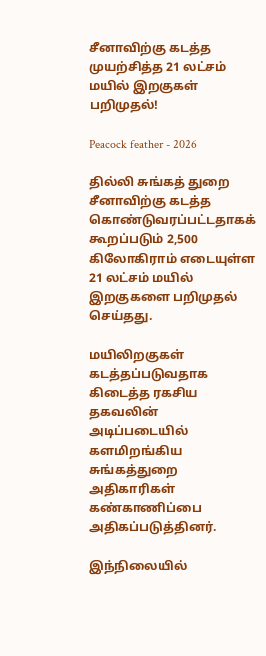சீனாவிற்கு கடத்த முயற்சித்த 21 லட்சம் மயில் இறகுகள் பறிமுதல்!

Peacock feather - 2026

தில்லி சுங்கத் துறை சீனாவிற்கு கடத்த கொண்டுவரப்பட்டதாகக் கூறப்படும் 2,500 கிலோகிராம் எடையுள்ள 21 லட்சம் மயில் இறகுகளை பறிமுதல் செய்தது.

மயிலிறகுகள் கடத்தப்படுவதாக கிடைத்த ரகசிய தகவலின் அடிப்படையில் களமிறங்கிய சுங்கத்துறை அதிகாரிகள் கண்காணிப்பை அதிகப்படுத்தினர்.

இந்நிலையில்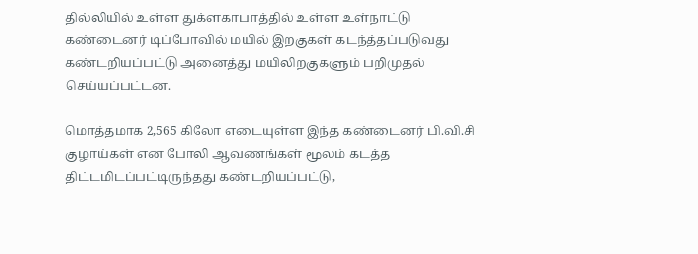தில்லியில் உள்ள துக்ளகாபாத்தில் உள்ள உள்நாட்டு கண்டைனர் டிப்போவில் மயில் இறகுகள் கடந்த்தப்படுவது கண்டறியப்பட்டு அனைத்து மயிலிறகுகளும் பறிமுதல் செய்யப்பட்டன.

மொத்தமாக 2,565 கிலோ எடையுள்ள இந்த கண்டைனர் பி.வி.சி குழாய்கள் என போலி ஆவணங்கள் மூலம் கடத்த திட்டமிடப்பட்டிருந்தது கண்டறியப்பட்டு,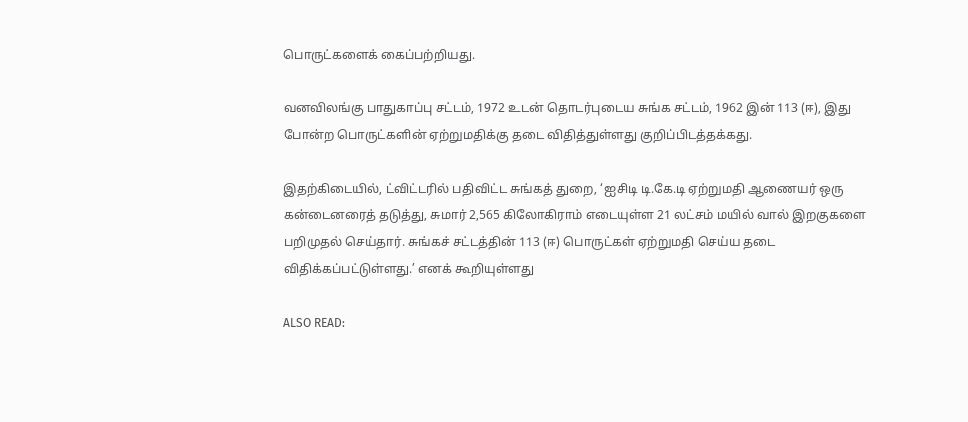பொருட்களைக் கைப்பற்றியது.

வனவிலங்கு பாதுகாப்பு சட்டம், 1972 உடன் தொடர்புடைய சுங்க சட்டம், 1962 இன் 113 (ஈ), இது போன்ற பொருட்களின் ஏற்றுமதிக்கு தடை விதித்துள்ளது குறிப்பிடத்தக்கது.

இதற்கிடையில், ட்விட்டரில் பதிவிட்ட சுங்கத் துறை, ‘ஐசிடி டி.கே.டி ஏற்றுமதி ஆணையர் ஒரு கன்டைனரைத் தடுத்து, சுமார் 2,565 கிலோகிராம் எடையுள்ள 21 லட்சம் மயில் வால் இறகுகளை பறிமுதல் செய்தார். சுங்கச் சட்டத்தின் 113 (ஈ) பொருட்கள் ஏற்றுமதி செய்ய தடை விதிக்கப்பட்டுள்ளது.’ எனக் கூறியுள்ளது

ALSO READ: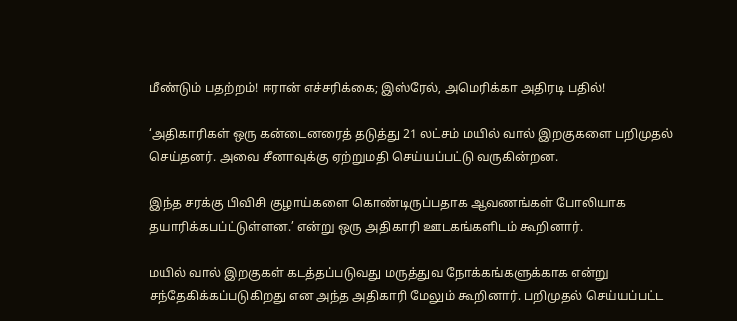மீண்டும் பதற்றம்! ஈரான் எச்சரிக்கை; இஸ்ரேல், அமெரிக்கா அதிரடி பதில்!

‘அதிகாரிகள் ஒரு கன்டைனரைத் தடுத்து 21 லட்சம் மயில் வால் இறகுகளை பறிமுதல் செய்தனர். அவை சீனாவுக்கு ஏற்றுமதி செய்யப்பட்டு வருகின்றன.

இந்த சரக்கு பிவிசி குழாய்களை கொண்டிருப்பதாக ஆவணங்கள் போலியாக தயாரிக்கபப்ட்டுள்ளன.’ என்று ஒரு அதிகாரி ஊடகங்களிடம் கூறினார்.

மயில் வால் இறகுகள் கடத்தப்படுவது மருத்துவ நோக்கங்களுக்காக என்று சந்தேகிக்கப்படுகிறது என அந்த அதிகாரி மேலும் கூறினார். பறிமுதல் செய்யப்பட்ட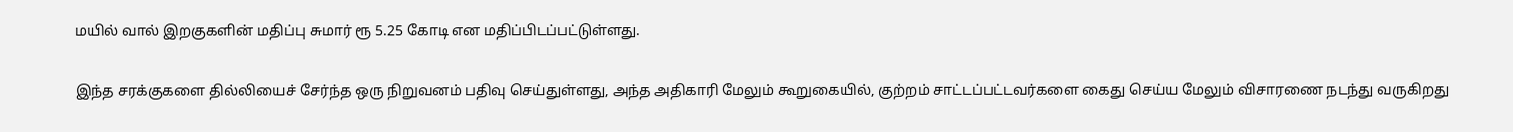மயில் வால் இறகுகளின் மதிப்பு சுமார் ரூ 5.25 கோடி என மதிப்பிடப்பட்டுள்ளது.

இந்த சரக்குகளை தில்லியைச் சேர்ந்த ஒரு நிறுவனம் பதிவு செய்துள்ளது, அந்த அதிகாரி மேலும் கூறுகையில், குற்றம் சாட்டப்பட்டவர்களை கைது செய்ய மேலும் விசாரணை நடந்து வருகிறது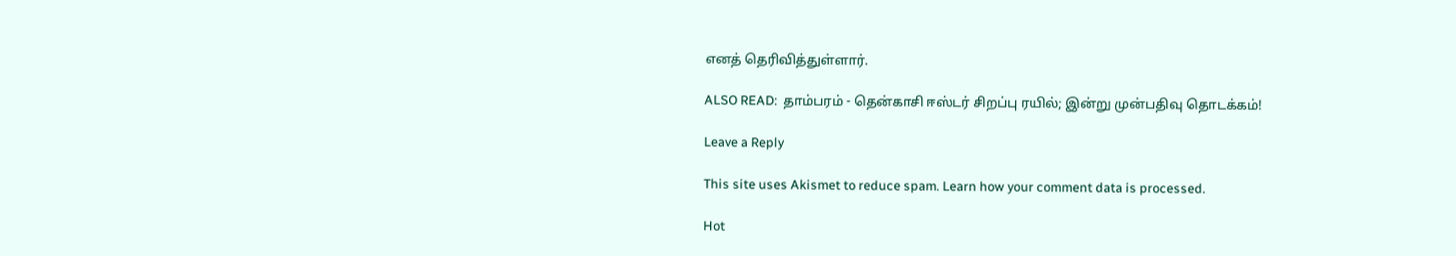எனத் தெரிவித்துள்ளார்.

ALSO READ:  தாம்பரம் - தென்காசி ஈஸ்டர் சிறப்பு ரயில்; இன்று முன்பதிவு தொடக்கம்!

Leave a Reply

This site uses Akismet to reduce spam. Learn how your comment data is processed.

Hot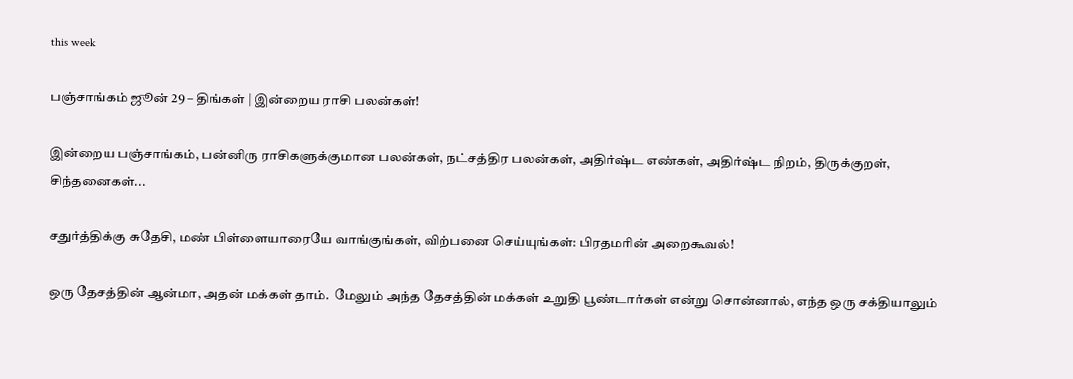this week

பஞ்சாங்கம் ஜூன் 29 – திங்கள் | இன்றைய ராசி பலன்கள்!

இன்றைய பஞ்சாங்கம், பன்னிரு ராசிகளுக்குமான பலன்கள், நட்சத்திர பலன்கள், அதிர்ஷ்ட எண்கள், அதிர்ஷ்ட நிறம், திருக்குறள், சிந்தனைகள்...

சதுர்த்திக்கு சுதேசி, மண் பிள்ளையாரையே வாங்குங்கள், விற்பனை செய்யுங்கள்: பிரதமரின் அறைகூவல்!

ஒரு தேசத்தின் ஆன்மா, அதன் மக்கள் தாம்.  மேலும் அந்த தேசத்தின் மக்கள் உறுதி பூண்டார்கள் என்று சொன்னால், எந்த ஒரு சக்தியாலும்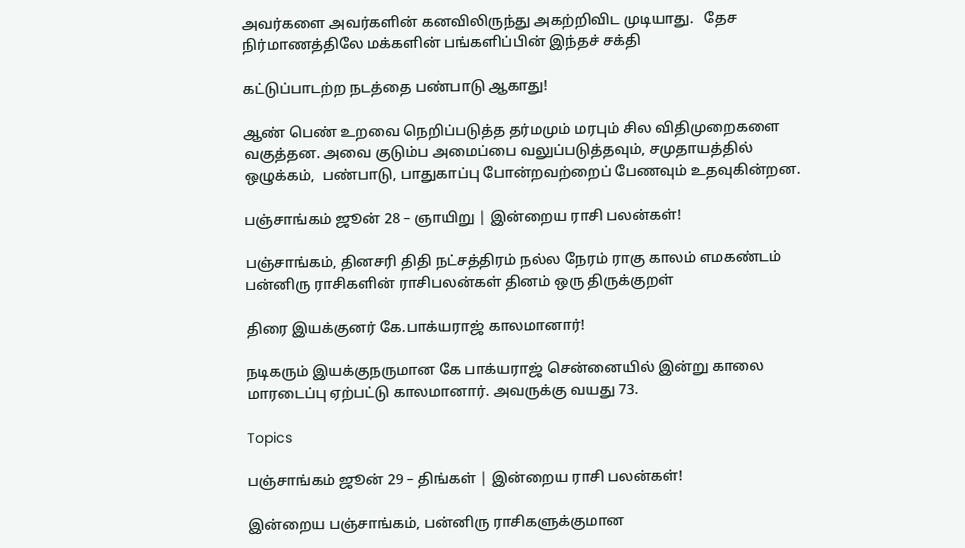அவர்களை அவர்களின் கனவிலிருந்து அகற்றிவிட முடியாது.   தேச நிர்மாணத்திலே மக்களின் பங்களிப்பின் இந்தச் சக்தி

கட்டுப்பாடற்ற நடத்தை பண்பாடு ஆகாது!

ஆண் பெண் உறவை நெறிப்படுத்த தர்மமும் மரபும் சில விதிமுறைகளை வகுத்தன. அவை குடும்ப அமைப்பை வலுப்படுத்தவும், சமுதாயத்தில் ஒழுக்கம்,  பண்பாடு, பாதுகாப்பு போன்றவற்றைப் பேணவும் உதவுகின்றன.

பஞ்சாங்கம் ஜூன் 28 – ஞாயிறு | இன்றைய ராசி பலன்கள்!

பஞ்சாங்கம், தினசரி திதி நட்சத்திரம் நல்ல நேரம் ராகு காலம் எமகண்டம் பன்னிரு ராசிகளின் ராசிபலன்கள் தினம் ஒரு திருக்குறள்

திரை இயக்குனர் கே.பாக்யராஜ் காலமானார்!

நடிகரும் இயக்குநருமான கே பாக்யராஜ் சென்னையில் இன்று காலை மாரடைப்பு ஏற்பட்டு காலமானார். அவருக்கு வயது 73.

Topics

பஞ்சாங்கம் ஜூன் 29 – திங்கள் | இன்றைய ராசி பலன்கள்!

இன்றைய பஞ்சாங்கம், பன்னிரு ராசிகளுக்குமான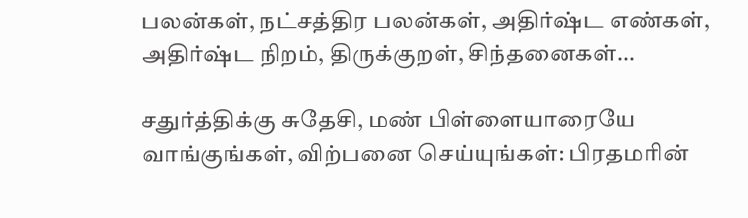பலன்கள், நட்சத்திர பலன்கள், அதிர்ஷ்ட எண்கள், அதிர்ஷ்ட நிறம், திருக்குறள், சிந்தனைகள்...

சதுர்த்திக்கு சுதேசி, மண் பிள்ளையாரையே வாங்குங்கள், விற்பனை செய்யுங்கள்: பிரதமரின்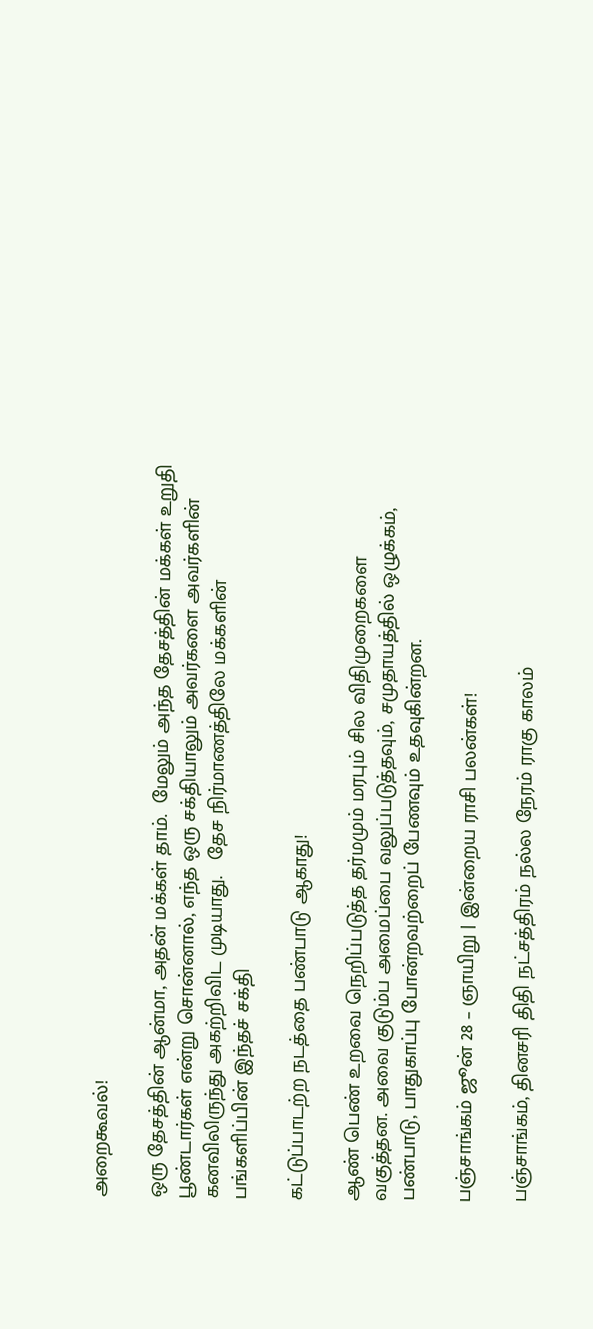அறைகூவல்!

ஒரு தேசத்தின் ஆன்மா, அதன் மக்கள் தாம்.  மேலும் அந்த தேசத்தின் மக்கள் உறுதி பூண்டார்கள் என்று சொன்னால், எந்த ஒரு சக்தியாலும் அவர்களை அவர்களின் கனவிலிருந்து அகற்றிவிட முடியாது.   தேச நிர்மாணத்திலே மக்களின் பங்களிப்பின் இந்தச் சக்தி

கட்டுப்பாடற்ற நடத்தை பண்பாடு ஆகாது!

ஆண் பெண் உறவை நெறிப்படுத்த தர்மமும் மரபும் சில விதிமுறைகளை வகுத்தன. அவை குடும்ப அமைப்பை வலுப்படுத்தவும், சமுதாயத்தில் ஒழுக்கம்,  பண்பாடு, பாதுகாப்பு போன்றவற்றைப் பேணவும் உதவுகின்றன.

பஞ்சாங்கம் ஜூன் 28 – ஞாயிறு | இன்றைய ராசி பலன்கள்!

பஞ்சாங்கம், தினசரி திதி நட்சத்திரம் நல்ல நேரம் ராகு காலம்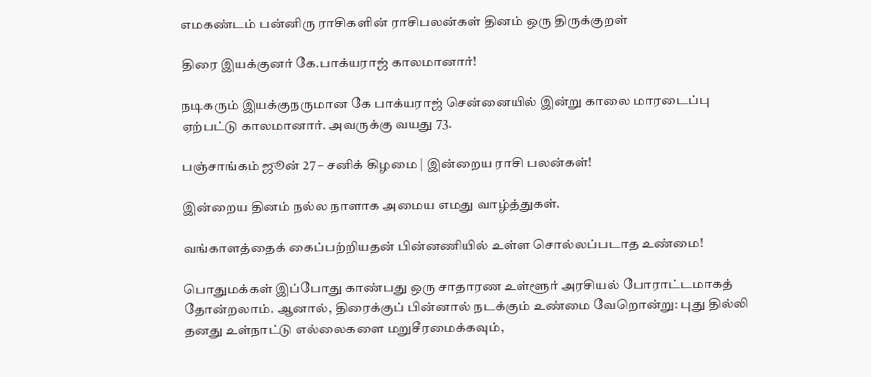எமகண்டம் பன்னிரு ராசிகளின் ராசிபலன்கள் தினம் ஒரு திருக்குறள்

திரை இயக்குனர் கே.பாக்யராஜ் காலமானார்!

நடிகரும் இயக்குநருமான கே பாக்யராஜ் சென்னையில் இன்று காலை மாரடைப்பு ஏற்பட்டு காலமானார். அவருக்கு வயது 73.

பஞ்சாங்கம் ஜூன் 27 – சனிக் கிழமை | இன்றைய ராசி பலன்கள்!

இன்றைய தினம் நல்ல நாளாக அமைய எமது வாழ்த்துகள்.

வங்காளத்தைக் கைப்பற்றியதன் பின்னணியில் உள்ள சொல்லப்படாத உண்மை!

பொதுமக்கள் இப்போது காண்பது ஒரு சாதாரண உள்ளூர் அரசியல் போராட்டமாகத் தோன்றலாம். ஆனால், திரைக்குப் பின்னால் நடக்கும் உண்மை வேறொன்று: புது தில்லி தனது உள்நாட்டு எல்லைகளை மறுசீரமைக்கவும்,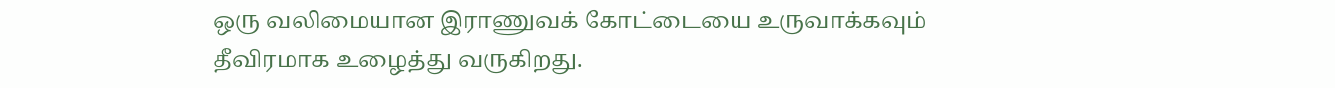ஒரு வலிமையான இராணுவக் கோட்டையை உருவாக்கவும் தீவிரமாக உழைத்து வருகிறது.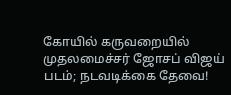கோயில் கருவறையில் முதலமைச்சர் ஜோசப் விஜய் படம்; நடவடிக்கை தேவை!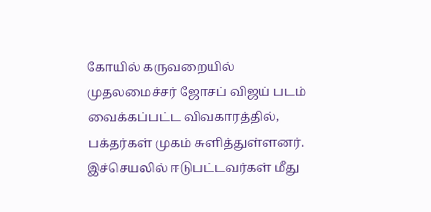கோயில் கருவறையில் முதலமைச்சர் ஜோசப் விஜய் படம் வைக்கப்பட்ட விவகாரத்தில், பக்தர்கள் முகம் சுளித்துள்ளனர். இச்செயலில் ஈடுபட்டவர்கள் மீது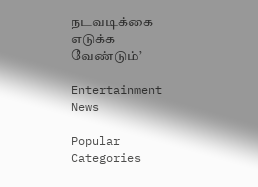நடவடிக்கை எடுக்க வேண்டும்’

Entertainment News

Popular Categories